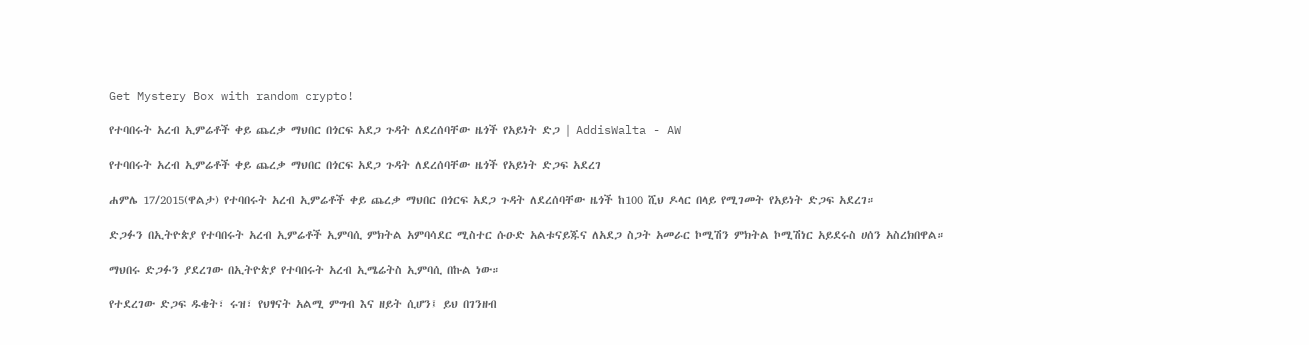Get Mystery Box with random crypto!

የተባበሩት አረብ ኢምሬቶች ቀይ ጨረቃ ማህበር በጎርፍ አደጋ ጉዳት ለደረሰባቸው ዜጎች የአይነት ድጋ | AddisWalta - AW

የተባበሩት አረብ ኢምሬቶች ቀይ ጨረቃ ማህበር በጎርፍ አደጋ ጉዳት ለደረሰባቸው ዜጎች የአይነት ድጋፍ አደረገ

ሐምሌ 17/2015(ዋልታ) የተባበሩት አረብ ኢምሬቶች ቀይ ጨረቃ ማህበር በጎርፍ አደጋ ጉዳት ለደረሰባቸው ዜጎች ከ100 ሺህ ዶላር በላይ የሚገመት የአይነት ድጋፍ አደረገ።

ድጋፉን በኢትዮጵያ የተባበሩት አረብ ኢምሬቶች ኢምባሲ ምክትል አምባሳደር ሚስተር ሱዑድ አልቱናይጁና ለአደጋ ስጋት አመራር ኮሚሽን ምክትል ኮሚሽነር አይደሩስ ሀሰን አስረክበዋል።

ማህበሩ ድጋፉን ያደረገው በኢትዮጵያ የተባበሩት አረብ ኢሜሬትስ ኢምባሲ በኩል ነው።

የተደረገው ድጋፍ ዱቄት፣ ሩዝ፣ የህፃናት አልሚ ምግብ እና ዘይት ሲሆን፤ ይህ በገንዘብ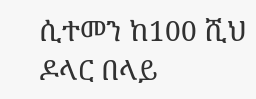ሲተመን ከ100 ሺህ ዶላር በላይ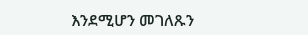እንደሚሆን መገለጹን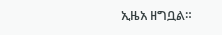ኢዜአ ዘግቧል።